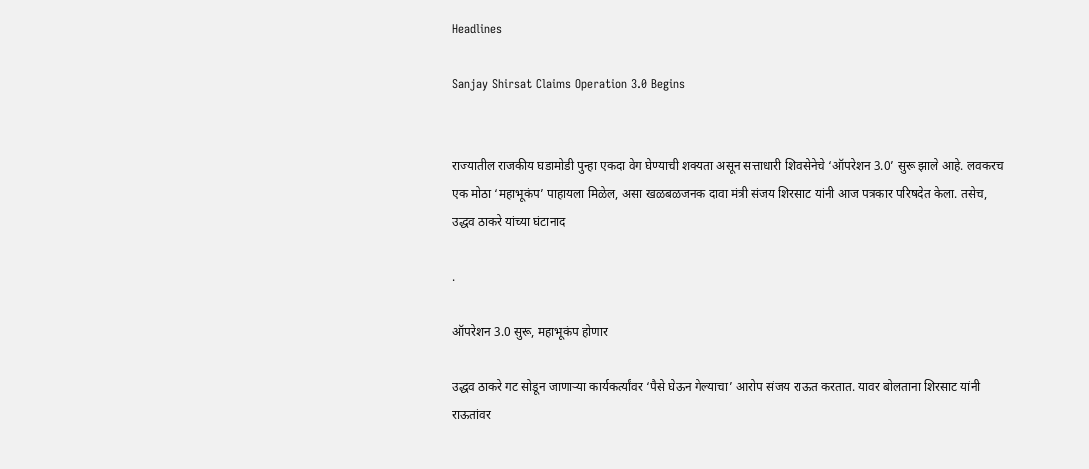Headlines

Sanjay Shirsat Claims Operation 3.0 Begins


राज्यातील राजकीय घडामोडी पुन्हा एकदा वेग घेण्याची शक्यता असून सत्ताधारी शिवसेनेचे ‘ऑपरेशन 3.0’ सुरू झाले आहे. लवकरच एक मोठा ‘महाभूकंप’ पाहायला मिळेल, असा खळबळजनक दावा मंत्री संजय शिरसाट यांनी आज पत्रकार परिषदेत केला. तसेच, उद्धव ठाकरे यांच्या घंटानाद

.

ऑपरेशन 3.0 सुरू, महाभूकंप होणार

उद्धव ठाकरे गट सोडून जाणाऱ्या कार्यकर्त्यांवर ‘पैसे घेऊन गेल्याचा’ आरोप संजय राऊत करतात. यावर बोलताना शिरसाट यांनी राऊतांवर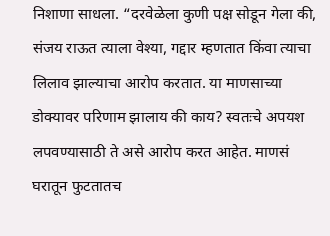निशाणा साधला. “दरवेळेला कुणी पक्ष सोडून गेला की, संजय राऊत त्याला वेश्या, गद्दार म्हणतात किंवा त्याचा लिलाव झाल्याचा आरोप करतात. या माणसाच्या डोक्यावर परिणाम झालाय की काय? स्वतःचे अपयश लपवण्यासाठी ते असे आरोप करत आहेत. माणसं घरातून फुटतातच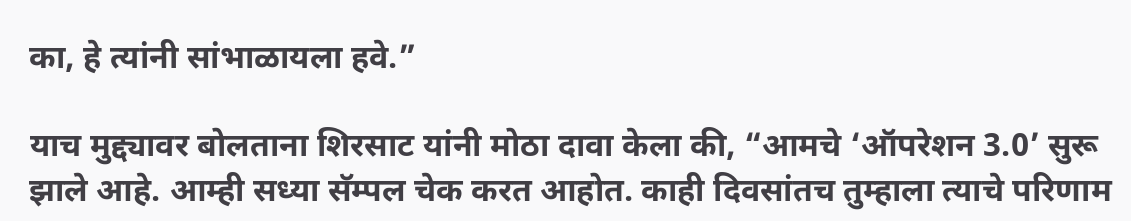का, हे त्यांनी सांभाळायला हवे.”

याच मुद्द्यावर बोलताना शिरसाट यांनी मोठा दावा केला की, “आमचे ‘ऑपरेशन 3.0’ सुरू झाले आहे. आम्ही सध्या सॅम्पल चेक करत आहोत. काही दिवसांतच तुम्हाला त्याचे परिणाम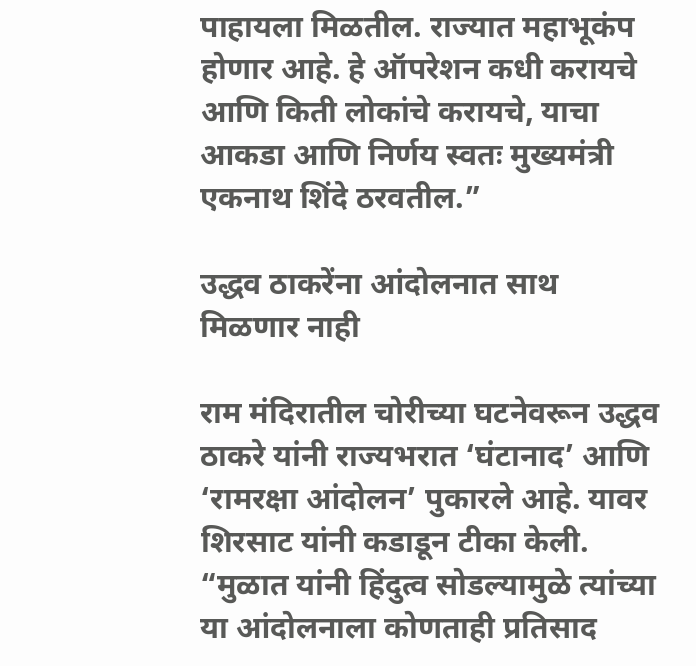पाहायला मिळतील. राज्यात महाभूकंप होणार आहे. हे ऑपरेशन कधी करायचे आणि किती लोकांचे करायचे, याचा आकडा आणि निर्णय स्वतः मुख्यमंत्री एकनाथ शिंदे ठरवतील.”

उद्धव ठाकरेंना आंदोलनात साथ मिळणार नाही

राम मंदिरातील चोरीच्या घटनेवरून उद्धव ठाकरे यांनी राज्यभरात ‘घंटानाद’ आणि ‘रामरक्षा आंदोलन’ पुकारले आहे. यावर शिरसाट यांनी कडाडून टीका केली. “मुळात यांनी हिंदुत्व सोडल्यामुळे त्यांच्या या आंदोलनाला कोणताही प्रतिसाद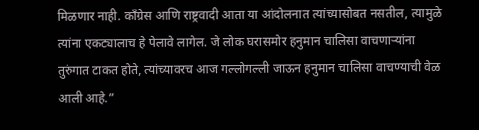मिळणार नाही. काँग्रेस आणि राष्ट्रवादी आता या आंदोलनात त्यांच्यासोबत नसतील, त्यामुळे त्यांना एकट्यालाच हे पेलावे लागेल. जे लोक घरासमोर हनुमान चालिसा वाचणाऱ्यांना तुरुंगात टाकत होते, त्यांच्यावरच आज गल्लोगल्ली जाऊन हनुमान चालिसा वाचण्याची वेळ आली आहे.”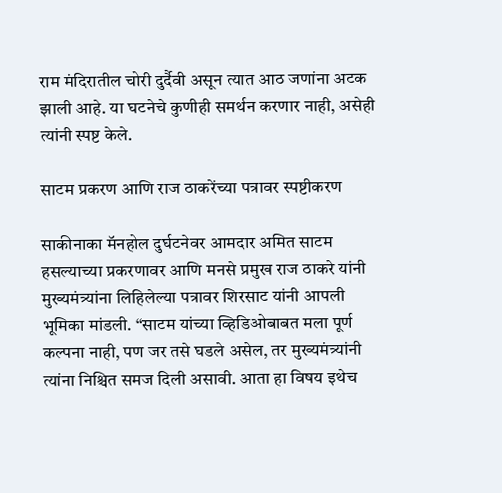राम मंदिरातील चोरी दुर्दैवी असून त्यात आठ जणांना अटक झाली आहे. या घटनेचे कुणीही समर्थन करणार नाही, असेही त्यांनी स्पष्ट केले.

साटम प्रकरण आणि राज ठाकरेंच्या पत्रावर स्पष्टीकरण

साकीनाका मॅनहोल दुर्घटनेवर आमदार अमित साटम हसल्याच्या प्रकरणावर आणि मनसे प्रमुख राज ठाकरे यांनी मुख्यमंत्र्यांना लिहिलेल्या पत्रावर शिरसाट यांनी आपली भूमिका मांडली. “साटम यांच्या व्हिडिओबाबत मला पूर्ण कल्पना नाही, पण जर तसे घडले असेल, तर मुख्यमंत्र्यांनी त्यांना निश्चित समज दिली असावी. आता हा विषय इथेच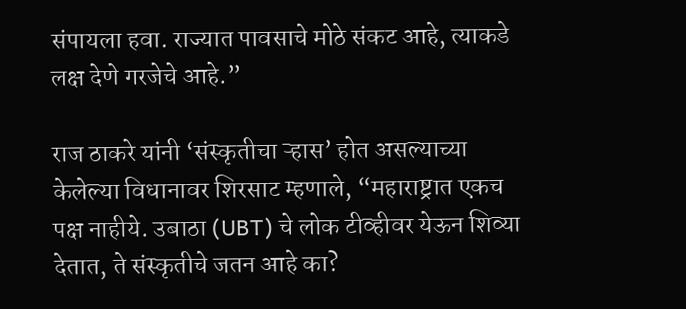संपायला हवा. राज्यात पावसाचे मोठे संकट आहे, त्याकडे लक्ष देणे गरजेचे आहे.”

राज ठाकरे यांनी ‘संस्कृतीचा ऱ्हास’ होत असल्याच्या केलेल्या विधानावर शिरसाट म्हणाले, “महाराष्ट्रात एकच पक्ष नाहीये. उबाठा (UBT) चे लोक टीव्हीवर येऊन शिव्या देतात, ते संस्कृतीचे जतन आहे का?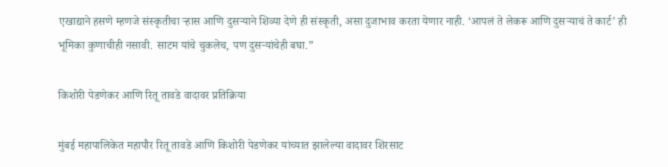एखाद्याने हसणे म्हणजे संस्कृतीचा ऱ्हास आणि दुसऱ्याने शिव्या देणे ही संस्कृती, असा दुजाभाव करता येणार नाही. ‘आपलं ते लेकरू आणि दुसऱ्याचं ते कार्ट’ ही भूमिका कुणाचीही नसावी. साटम यांचे चुकलेच, पण दुसऱ्यांचेही बघा.”

किशोरी पेडणेकर आणि रितू तावडे वादावर प्रतिक्रिया

मुंबई महापालिकेत महापौर रितू तावडे आणि किशोरी पेडणेकर यांच्यात झालेल्या वादावर शिरसाट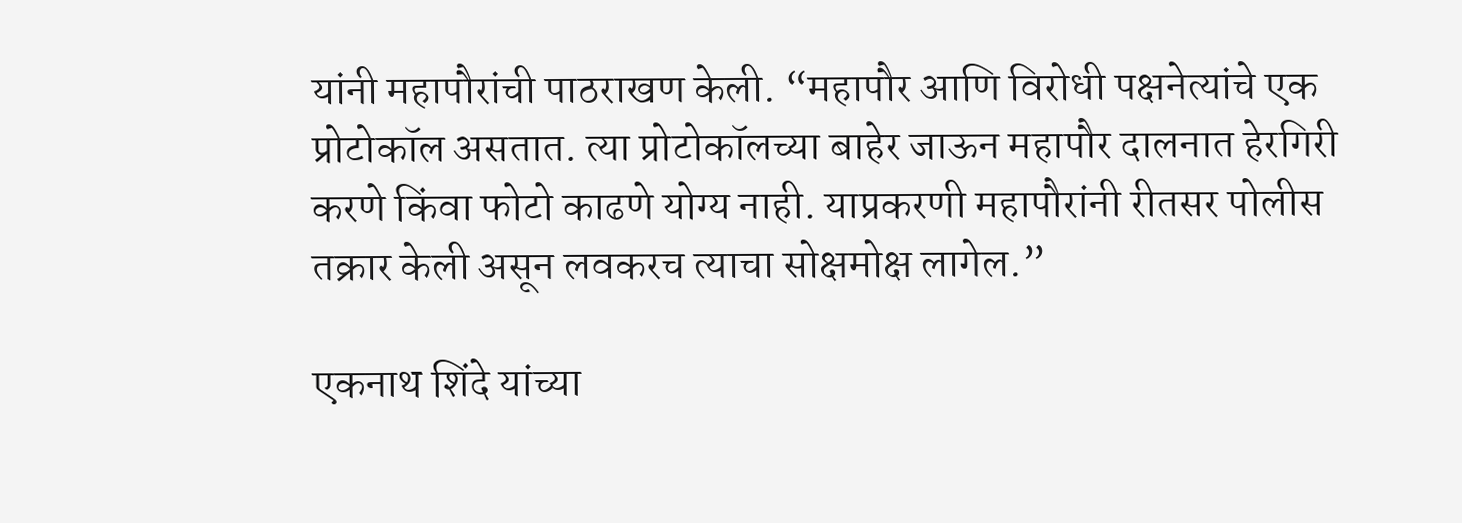यांनी महापौरांची पाठराखण केली. “महापौर आणि विरोधी पक्षनेत्यांचे एक प्रोटोकॉल असतात. त्या प्रोटोकॉलच्या बाहेर जाऊन महापौर दालनात हेरगिरी करणे किंवा फोटो काढणे योग्य नाही. याप्रकरणी महापौरांनी रीतसर पोलीस तक्रार केली असून लवकरच त्याचा सोक्षमोक्ष लागेल.”

एकनाथ शिंदे यांच्या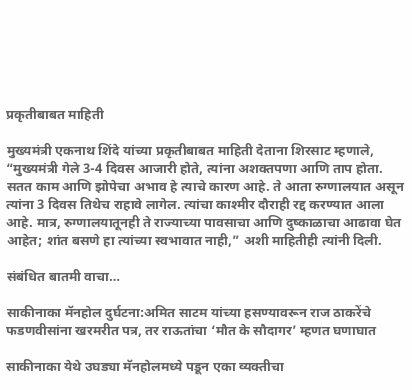प्रकृतीबाबत माहिती

मुख्यमंत्री एकनाथ शिंदे यांच्या प्रकृतीबाबत माहिती देताना शिरसाट म्हणाले, “मुख्यमंत्री गेले 3-4 दिवस आजारी होते, त्यांना अशक्तपणा आणि ताप होता. सतत काम आणि झोपेचा अभाव हे त्याचे कारण आहे. ते आता रुग्णालयात असून त्यांना 3 दिवस तिथेच राहावे लागेल. त्यांचा काश्मीर दौराही रद्द करण्यात आला आहे. मात्र, रुग्णालयातूनही ते राज्याच्या पावसाचा आणि दुष्काळाचा आढावा घेत आहेत; शांत बसणे हा त्यांच्या स्वभावात नाही,” अशी माहितीही त्यांनी दिली.

संबंधित बातमी वाचा…

साकीनाका मॅनहोल दुर्घटना:अमित साटम यांच्या हसण्यावरून राज ठाकरेंचे फडणवीसांना खरमरीत पत्र, तर राऊतांचा ‘मौत के सौदागर’ म्हणत घणाघात

साकीनाका येथे उघड्या मॅनहोलमध्ये पडून एका व्यक्तीचा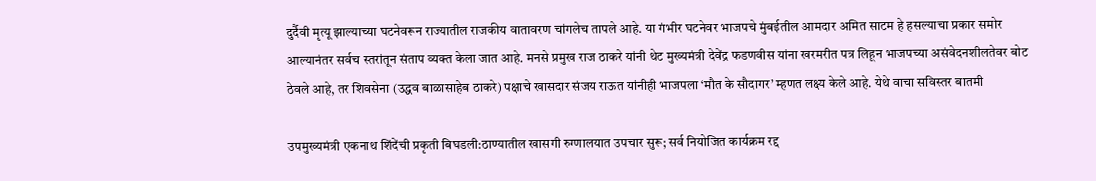दुर्दैवी मृत्यू झाल्याच्या घटनेवरून राज्यातील राजकीय वातावरण चांगलेच तापले आहे. या गंभीर घटनेवर भाजपचे मुंबईतील आमदार अमित साटम हे हसल्याचा प्रकार समोर आल्यानंतर सर्वच स्तरांतून संताप व्यक्त केला जात आहे. मनसे प्रमुख राज ठाकरे यांनी थेट मुख्यमंत्री देवेंद्र फडणवीस यांना खरमरीत पत्र लिहून भाजपच्या असंवेदनशीलतेवर बोट ठेवले आहे, तर शिवसेना (उद्धव बाळासाहेब ठाकरे) पक्षाचे खासदार संजय राऊत यांनीही भाजपला ‘मौत के सौदागर’ म्हणत लक्ष्य केले आहे. येथे वाचा सविस्तर बातमी

उपमुख्यमंत्री एकनाथ शिंदेंची प्रकृती बिघडली:ठाण्यातील खासगी रुग्णालयात उपचार सुरू; सर्व नियोजित कार्यक्रम रद्द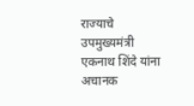राज्याचे उपमुख्यमंत्री एकनाथ शिंदे यांना अचानक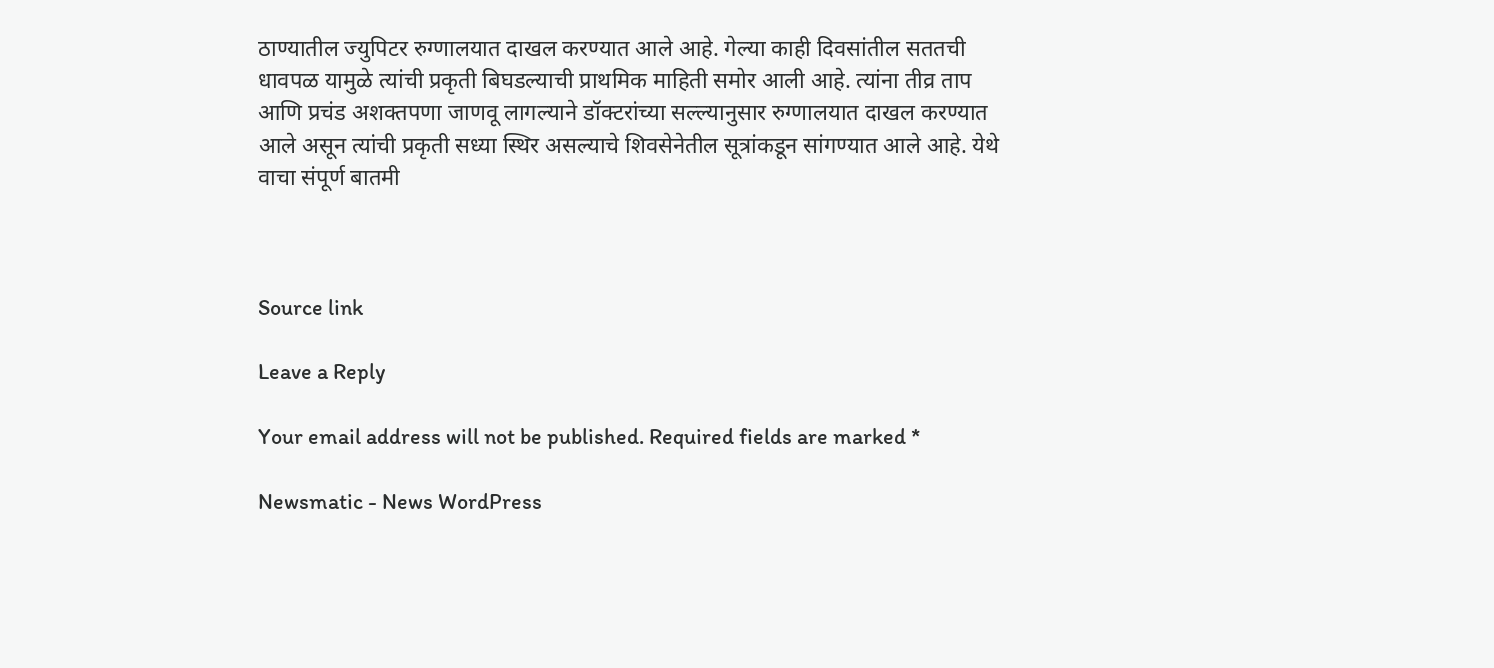ठाण्यातील ज्युपिटर रुग्णालयात दाखल करण्यात आले आहे. गेल्या काही दिवसांतील सततची धावपळ यामुळे त्यांची प्रकृती बिघडल्याची प्राथमिक माहिती समोर आली आहे. त्यांना तीव्र ताप आणि प्रचंड अशक्तपणा जाणवू लागल्याने डॉक्टरांच्या सल्ल्यानुसार रुग्णालयात दाखल करण्यात आले असून त्यांची प्रकृती सध्या स्थिर असल्याचे शिवसेनेतील सूत्रांकडून सांगण्यात आले आहे. येथे वाचा संपूर्ण बातमी



Source link

Leave a Reply

Your email address will not be published. Required fields are marked *

Newsmatic - News WordPress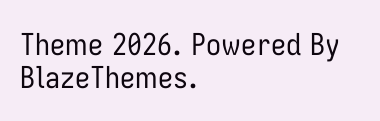Theme 2026. Powered By BlazeThemes.